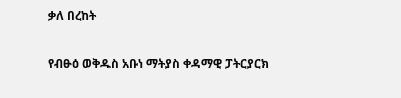ቃለ በረከት

የብፁዕ ወቅዱስ አቡነ ማትያስ ቀዳማዊ ፓትርያርክ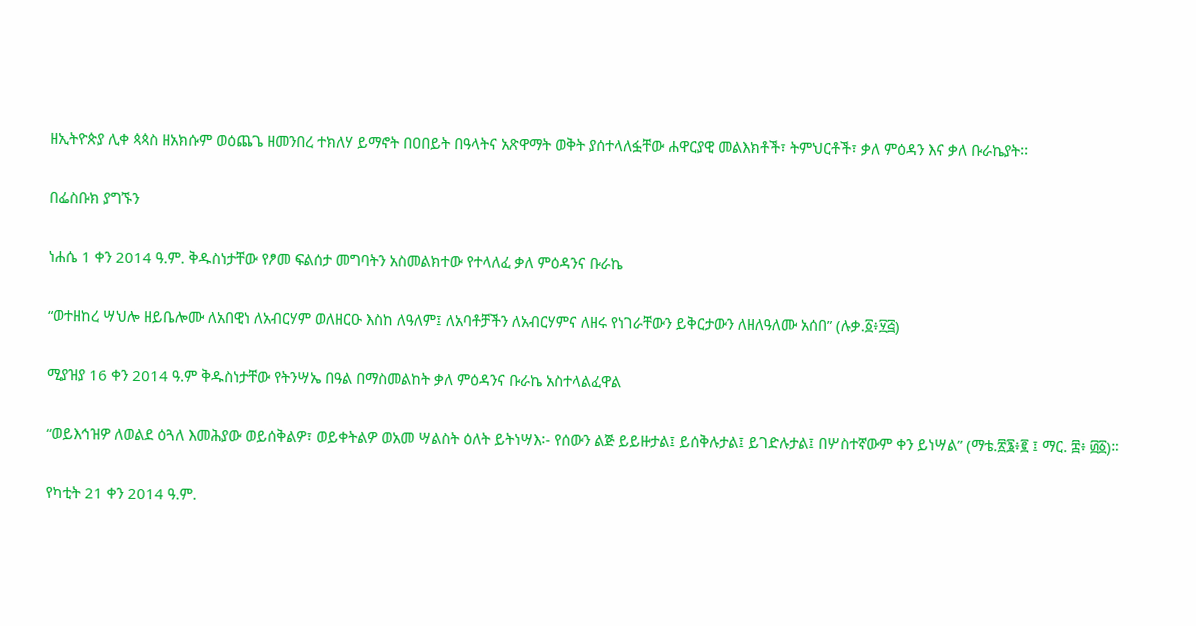ዘኢትዮጵያ ሊቀ ጳጳስ ዘአክሱም ወዕጨጌ ዘመንበረ ተክለሃ ይማኖት በዐበይት በዓላትና አጽዋማት ወቅት ያሰተላለፏቸው ሐዋርያዊ መልእክቶች፣ ትምህርቶች፣ ቃለ ምዕዳን እና ቃለ ቡራኬያት፡፡

በፌስቡክ ያግኙን

ነሐሴ 1 ቀን 2014 ዓ.ም. ቅዱስነታቸው የፆመ ፍልሰታ መግባትን አስመልክተው የተላለፈ ቃለ ምዕዳንና ቡራኬ

“ወተዘከረ ሣህሎ ዘይቤሎሙ ለአበዊነ ለአብርሃም ወለዘርዑ እስከ ለዓለም፤ ለአባቶቻችን ለአብርሃምና ለዘሩ የነገራቸውን ይቅርታውን ለዘለዓለሙ አሰበ” (ሉቃ.፩፥፶፭)

ሚያዝያ 16 ቀን 2014 ዓ.ም ቅዱስነታቸው የትንሣኤ በዓል በማስመልከት ቃለ ምዕዳንና ቡራኬ አስተላልፈዋል

“ወይእኅዝዎ ለወልደ ዕጓለ እመሕያው ወይሰቅልዎ፣ ወይቀትልዎ ወአመ ሣልስት ዕለት ይትነሣእ፡- የሰውን ልጅ ይይዙታል፤ ይሰቅሉታል፤ ይገድሉታል፤ በሦስተኛውም ቀን ይነሣል” (ማቴ.፳፮፥፪ ፤ ማር. ፰፥ ፴፩)።

የካቲት 21 ቀን 2014 ዓ.ም.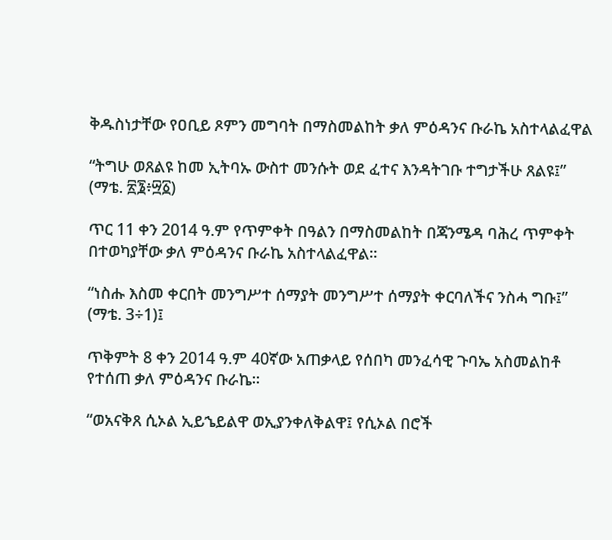ቅዱስነታቸው የዐቢይ ጾምን መግባት በማስመልከት ቃለ ምዕዳንና ቡራኬ አስተላልፈዋል

“ትግሁ ወጸልዩ ከመ ኢትባኡ ውስተ መንሱት ወደ ፈተና እንዳትገቡ ተግታችሁ ጸልዩ፤” (ማቴ. ፳፮፥፵፩)

ጥር 11 ቀን 2014 ዓ.ም የጥምቀት በዓልን በማስመልከት በጃንሜዳ ባሕረ ጥምቀት በተወካያቸው ቃለ ምዕዳንና ቡራኬ አስተላልፈዋል።

“ነስሑ እስመ ቀርበት መንግሥተ ሰማያት መንግሥተ ሰማያት ቀርባለችና ንስሓ ግቡ፤” (ማቴ. 3÷1)፤

ጥቅምት 8 ቀን 2014 ዓ.ም 40ኛው አጠቃላይ የሰበካ መንፈሳዊ ጉባኤ አስመልከቶ የተሰጠ ቃለ ምዕዳንና ቡራኬ፡፡

“ወአናቅጸ ሲኦል ኢይኄይልዋ ወኢያንቀለቅልዋ፤ የሲኦል በሮች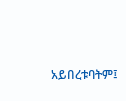አይበረቱባትም፤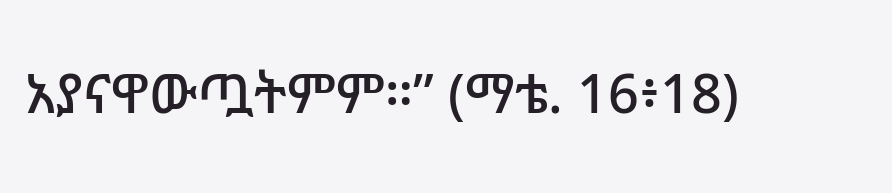አያናዋውጧትምም።” (ማቴ. 16፥18)